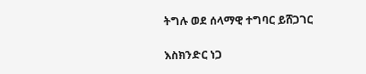ትግሉ ወደ ሰላማዊ ተግባር ይሸጋገር

እስክንድር ነጋ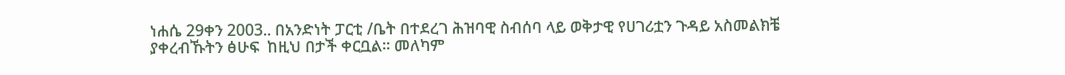ነሐሴ 29ቀን 2003.. በአንድነት ፓርቲ /ቤት በተደረገ ሕዝባዊ ስብሰባ ላይ ወቅታዊ የሀገሪቷን ጉዳይ አስመልክቼ ያቀረብኹትን ፅሁፍ  ከዚህ በታች ቀርቧል፡፡ መለካም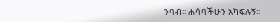ንባብ፡፡ ሐሳባችሁን አካፍሉኝ፡፡